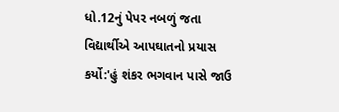ધો.12નું પેપર નબળું જતા વિદ્યાર્થીએ આપઘાતનો પ્રયાસ કર્યો:'હું શંકર ભગવાન પાસે જાઉ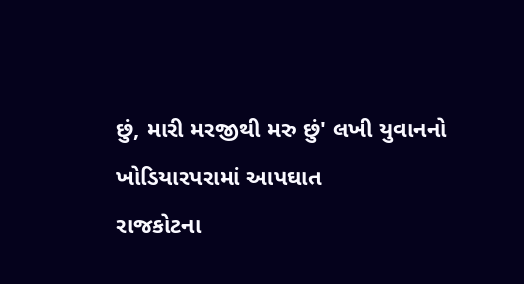છું, મારી મરજીથી મરુ છું' લખી યુવાનનો ખોડિયારપરામાં આપઘાત
રાજકોટના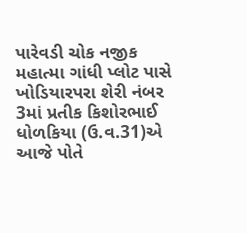પારેવડી ચોક નજીક મહાત્મા ગાંધી પ્લોટ પાસે ખોડિયારપરા શેરી નંબર 3માં પ્રતીક કિશોરભાઈ ધોળકિયા (ઉ.વ.31)એ આજે પોતે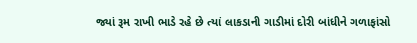જ્યાં રૂમ રાખી ભાડે રહે છે ત્યાં લાકડાની ગાડીમાં દોરી બાંધીને ગળાફાંસો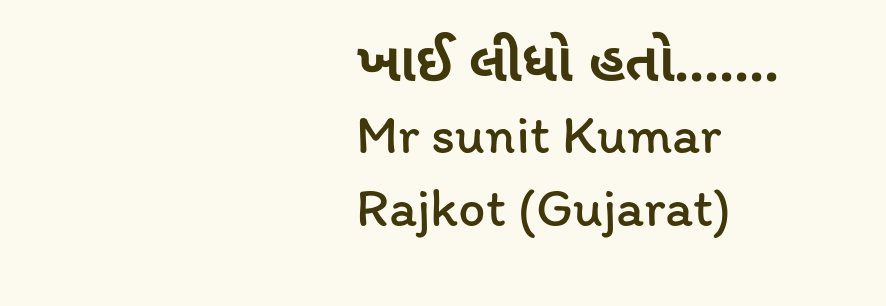ખાઈ લીધો હતો.......
Mr sunit Kumar
Rajkot (Gujarat)